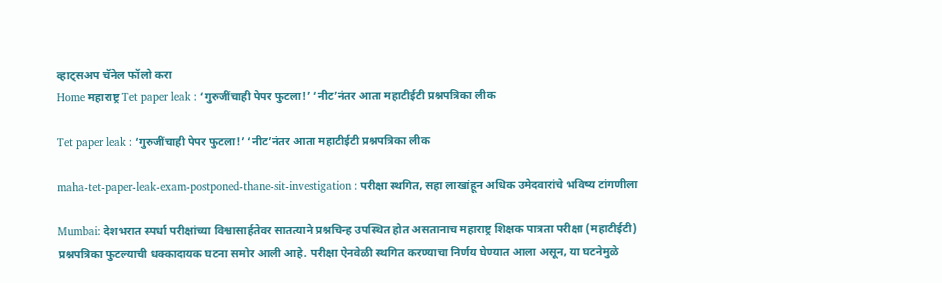व्हाट्सअप चॅनेल फॉलो करा
Home महाराष्ट्र Tet paper leak : ‘गुरुजींचाही पेपर फुटला!’ ‘नीट’नंतर आता महाटीईटी प्रश्नपत्रिका लीक

Tet paper leak : ‘गुरुजींचाही पेपर फुटला!’ ‘नीट’नंतर आता महाटीईटी प्रश्नपत्रिका लीक

maha-tet-paper-leak-exam-postponed-thane-sit-investigation : परीक्षा स्थगित, सहा लाखांहून अधिक उमेदवारांचे भविष्य टांगणीला

Mumbai: देशभरात स्पर्धा परीक्षांच्या विश्वासार्हतेवर सातत्याने प्रश्नचिन्ह उपस्थित होत असतानाच महाराष्ट्र शिक्षक पात्रता परीक्षा (महाटीईटी) प्रश्नपत्रिका फुटल्याची धक्कादायक घटना समोर आली आहे. परीक्षा ऐनवेळी स्थगित करण्याचा निर्णय घेण्यात आला असून, या घटनेमुळे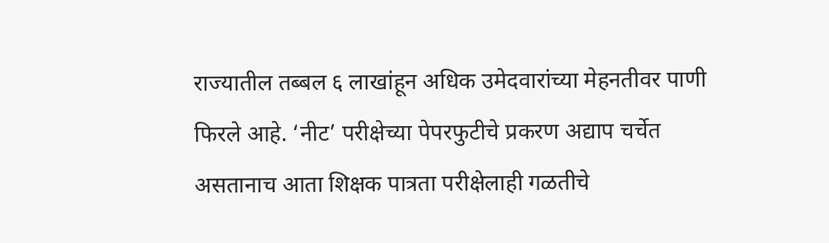राज्यातील तब्बल ६ लाखांहून अधिक उमेदवारांच्या मेहनतीवर पाणी फिरले आहे. ‘नीट’ परीक्षेच्या पेपरफुटीचे प्रकरण अद्याप चर्चेत असतानाच आता शिक्षक पात्रता परीक्षेलाही गळतीचे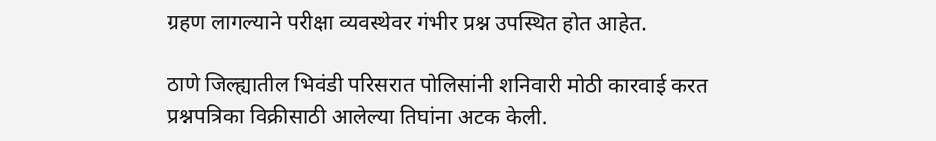ग्रहण लागल्याने परीक्षा व्यवस्थेवर गंभीर प्रश्न उपस्थित होत आहेत.

ठाणे जिल्ह्यातील भिवंडी परिसरात पोलिसांनी शनिवारी मोठी कारवाई करत प्रश्नपत्रिका विक्रीसाठी आलेल्या तिघांना अटक केली.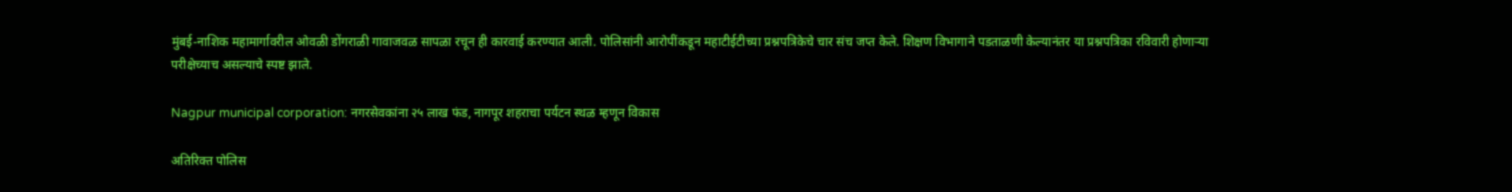मुंबई-नाशिक महामार्गावरील ओवळी डोंगराळी गावाजवळ सापळा रचून ही कारवाई करण्यात आली. पोलिसांनी आरोपींकडून महाटीईटीच्या प्रश्नपत्रिकेचे चार संच जप्त केले. शिक्षण विभागाने पडताळणी केल्यानंतर या प्रश्नपत्रिका रविवारी होणाऱ्या परीक्षेच्याच असल्याचे स्पष्ट झाले.

Nagpur municipal corporation: नगरसेवकांना २५ लाख फंड, नागपूर शहराचा पर्यटन स्थळ म्हणून विकास

अतिरिक्त पोलिस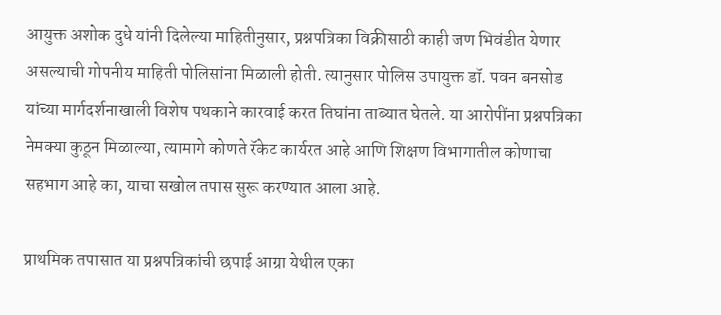आयुक्त अशोक दुधे यांनी दिलेल्या माहितीनुसार, प्रश्नपत्रिका विक्रीसाठी काही जण भिवंडीत येणार असल्याची गोपनीय माहिती पोलिसांना मिळाली होती. त्यानुसार पोलिस उपायुक्त डॉ. पवन बनसोड यांच्या मार्गदर्शनाखाली विशेष पथकाने कारवाई करत तिघांना ताब्यात घेतले. या आरोपींना प्रश्नपत्रिका नेमक्या कुठून मिळाल्या, त्यामागे कोणते रॅकेट कार्यरत आहे आणि शिक्षण विभागातील कोणाचा सहभाग आहे का, याचा सखोल तपास सुरू करण्यात आला आहे.

प्राथमिक तपासात या प्रश्नपत्रिकांची छपाई आग्रा येथील एका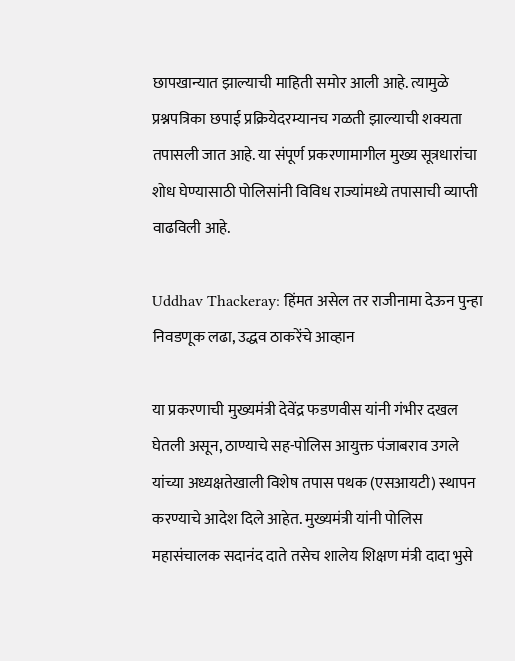छापखान्यात झाल्याची माहिती समोर आली आहे. त्यामुळे प्रश्नपत्रिका छपाई प्रक्रियेदरम्यानच गळती झाल्याची शक्यता तपासली जात आहे. या संपूर्ण प्रकरणामागील मुख्य सूत्रधारांचा शोध घेण्यासाठी पोलिसांनी विविध राज्यांमध्ये तपासाची व्याप्ती वाढविली आहे.

Uddhav Thackeray: हिंमत असेल तर राजीनामा देऊन पुन्हा निवडणूक लढा, उद्धव ठाकरेंचे आव्हान

या प्रकरणाची मुख्यमंत्री देवेंद्र फडणवीस यांनी गंभीर दखल घेतली असून, ठाण्याचे सह-पोलिस आयुक्त पंजाबराव उगले यांच्या अध्यक्षतेखाली विशेष तपास पथक (एसआयटी) स्थापन करण्याचे आदेश दिले आहेत. मुख्यमंत्री यांनी पोलिस महासंचालक सदानंद दाते तसेच शालेय शिक्षण मंत्री दादा भुसे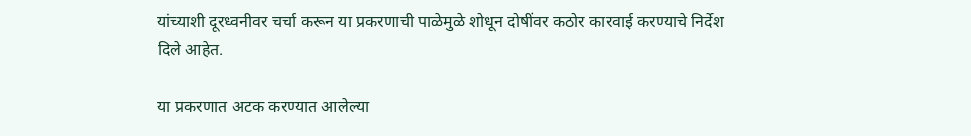यांच्याशी दूरध्वनीवर चर्चा करून या प्रकरणाची पाळेमुळे शोधून दोषींवर कठोर कारवाई करण्याचे निर्देश दिले आहेत.

या प्रकरणात अटक करण्यात आलेल्या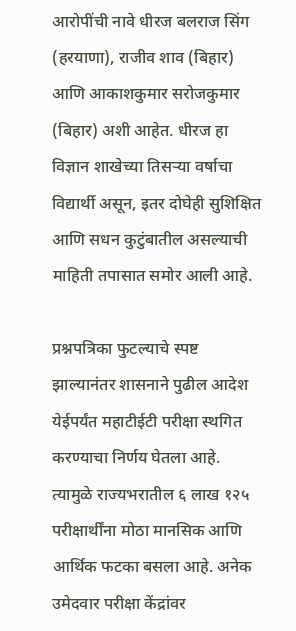आरोपींची नावे धीरज बलराज सिंग (हरयाणा), राजीव शाव (बिहार) आणि आकाशकुमार सरोजकुमार (बिहार) अशी आहेत. धीरज हा विज्ञान शाखेच्या तिसऱ्या वर्षाचा विद्यार्थी असून, इतर दोघेही सुशिक्षित आणि सधन कुटुंबातील असल्याची माहिती तपासात समोर आली आहे.

प्रश्नपत्रिका फुटल्याचे स्पष्ट झाल्यानंतर शासनाने पुढील आदेश येईपर्यंत महाटीईटी परीक्षा स्थगित करण्याचा निर्णय घेतला आहे. त्यामुळे राज्यभरातील ६ लाख १२५ परीक्षार्थींना मोठा मानसिक आणि आर्थिक फटका बसला आहे. अनेक उमेदवार परीक्षा केंद्रांवर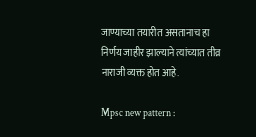जाण्याच्या तयारीत असतानाच हा निर्णय जाहीर झाल्याने त्यांच्यात तीव्र नाराजी व्यक्त होत आहे.

Mpsc new pattern :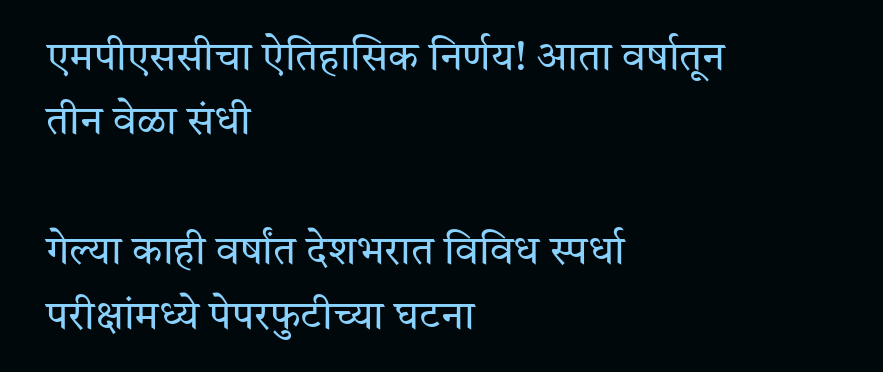एमपीएससीचा ऐतिहासिक निर्णय! आता वर्षातून तीन वेळा संधी

गेल्या काही वर्षांत देशभरात विविध स्पर्धा परीक्षांमध्ये पेपरफुटीच्या घटना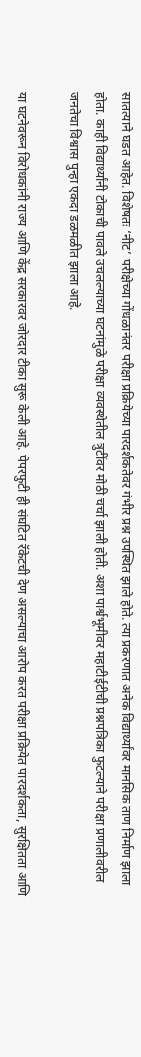सातत्याने घडत आहेत. विशेषतः ‘नीट’ परीक्षेच्या गोंधळानंतर परीक्षा प्रक्रियेच्या पारदर्शकतेवर गंभीर प्रश्न उपस्थित झाले होते. त्या प्रकरणात अनेक विद्यार्थ्यांवर मानसिक ताण निर्माण झाला होता. काही विद्यार्थ्यांनी टोकाची पावले उचलल्याच्या घटनांमुळे परीक्षा व्यवस्थेतील त्रुटींवर मोठी चर्चा झाली होती. अशा पार्श्वभूमीवर महाटीईटीची प्रश्नपत्रिका फुटल्याने परीक्षा प्रणालीवरील जनतेचा विश्वास पुन्हा एकदा डळमळीत झाला आहे.

या घटनेवरून विरोधकांनी राज्य आणि केंद्र सरकारवर जोरदार टीका सुरू केली आहे. पेपरफुटी ही संघटित रॅकेटची देण असल्याचा आरोप करत परीक्षा प्रक्रियेत पारदर्शकता, सुरक्षितता आणि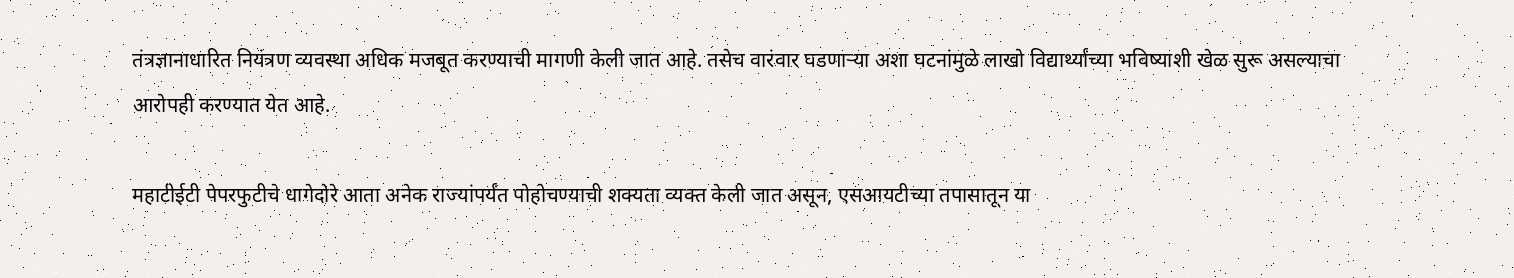तंत्रज्ञानाधारित नियंत्रण व्यवस्था अधिक मजबूत करण्याची मागणी केली जात आहे. तसेच वारंवार घडणाऱ्या अशा घटनांमुळे लाखो विद्यार्थ्यांच्या भविष्याशी खेळ सुरू असल्याचा आरोपही करण्यात येत आहे.

महाटीईटी पेपरफुटीचे धागेदोरे आता अनेक राज्यांपर्यंत पोहोचण्याची शक्यता व्यक्त केली जात असून, एसआयटीच्या तपासातून या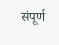संपूर्ण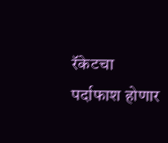रॅकेटचा पर्दाफाश होणार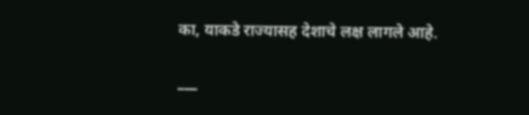का, याकडे राज्यासह देशाचे लक्ष लागले आहे.

___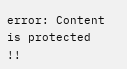error: Content is protected !!